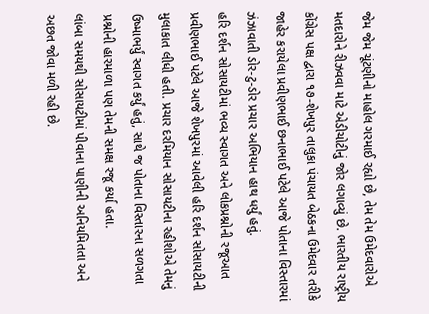જેમ જેમ ચૂંટણીનો માહોલ ગરમાઈ રહ્યો છે, તેમ તેમ ઉમેદવારોએ મતદારોને રીઝવવા માટે એડીચોટીનું જોર લગાવ્યું છે. ભારતીય રાષ્ટ્રીય કોંગ્રેસ પક્ષ દ્વારા ૧૭-શેખપુર તાલુકા પંચાયત બેઠકના ઉમેદવાર તરીકે જાહેર કરાયેલા પ્રવીણભાઈ છનાભાઈ પટેલે આજે પોતાના વિસ્તારમાં ઝંઝાવાતી ડોર-ટુ-ડોર પ્રચાર અભિયાન હાથ ધર્યું હતું.
હરિ દર્શન સોસાયટીમાં ભવ્ય સ્વાગત અને લોકપ્રશ્નોની રજૂઆત
પ્રવીણભાઈ પટેલે આજે શેખપુરમાં આવેલી હરિ દર્શન સોસાયટીની મુલાકાત લીધી હતી. પ્રચાર દરમિયાન સોસાયટીના રહીશોએ તેમનું ઉષ્માભર્યું સ્વાગત કર્યું હતું, સાથે જ પોતાના વિસ્તારના સળગતા પ્રશ્નોની હારમાળા પણ તેમની સમક્ષ રજૂ કર્યા હતા.
લાંબા સમયથી સોસાયટીમાં પીવાના પાણીની અનિયમિતતા અને અછત જોવા મળી રહી છે.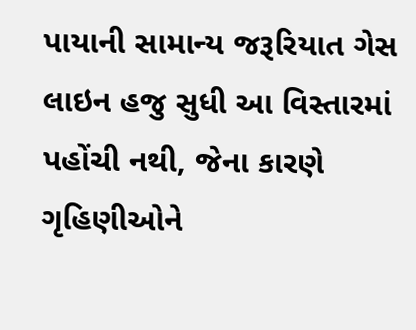પાયાની સામાન્ય જરૂરિયાત ગેસ લાઇન હજુ સુધી આ વિસ્તારમાં પહોંચી નથી, જેના કારણે
ગૃહિણીઓને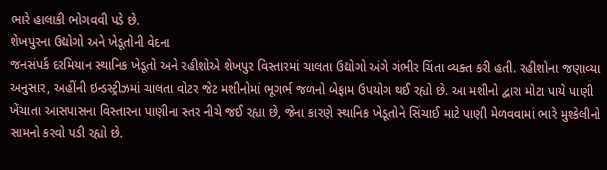ભારે હાલાકી ભોગવવી પડે છે.
શેખપુરના ઉદ્યોગો અને ખેડૂતોની વેદના
જનસંપર્ક દરમિયાન સ્થાનિક ખેડૂતો અને રહીશોએ શેખપુર વિસ્તારમાં ચાલતા ઉદ્યોગો અંગે ગંભીર ચિંતા વ્યક્ત કરી હતી. રહીશોના જણાવ્યા અનુસાર, અહીંની ઇન્ડસ્ટ્રીઝમાં ચાલતા વોટર જેટ મશીનોમાં ભૂગર્ભ જળનો બેફામ ઉપયોગ થઈ રહ્યો છે. આ મશીનો દ્વારા મોટા પાયે પાણી ખેંચાતા આસપાસના વિસ્તારના પાણીના સ્તર નીચે જઈ રહ્યા છે, જેના કારણે સ્થાનિક ખેડૂતોને સિંચાઈ માટે પાણી મેળવવામાં ભારે મુશ્કેલીનો સામનો કરવો પડી રહ્યો છે.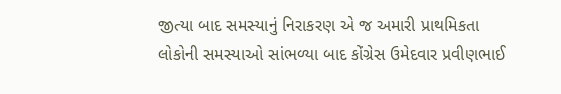જીત્યા બાદ સમસ્યાનું નિરાકરણ એ જ અમારી પ્રાથમિકતા
લોકોની સમસ્યાઓ સાંભળ્યા બાદ કોંગ્રેસ ઉમેદવાર પ્રવીણભાઈ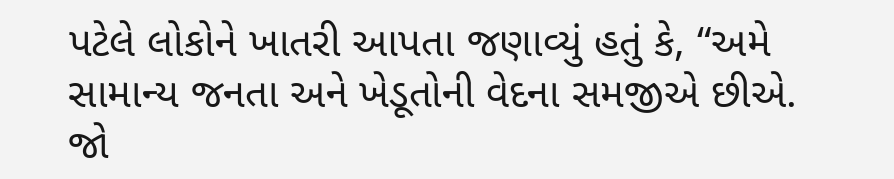પટેલે લોકોને ખાતરી આપતા જણાવ્યું હતું કે, “અમે સામાન્ય જનતા અને ખેડૂતોની વેદના સમજીએ છીએ. જો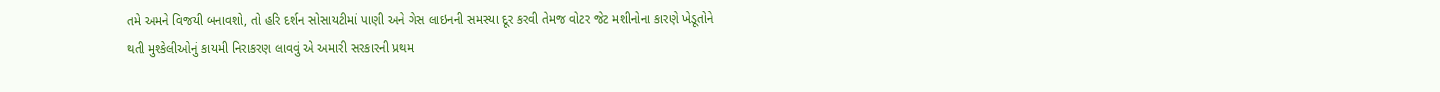તમે અમને વિજયી બનાવશો, તો હરિ દર્શન સોસાયટીમાં પાણી અને ગેસ લાઇનની સમસ્યા દૂર કરવી તેમજ વોટર જેટ મશીનોના કારણે ખેડૂતોને થતી મુશ્કેલીઓનું કાયમી નિરાકરણ લાવવું એ અમારી સરકારની પ્રથમ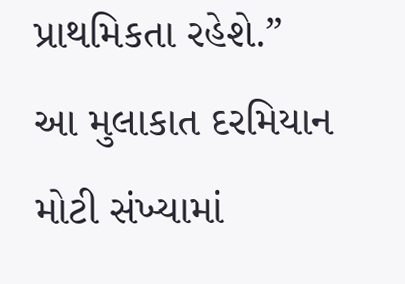પ્રાથમિકતા રહેશે.”
આ મુલાકાત દરમિયાન મોટી સંખ્યામાં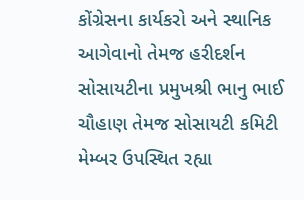કોંગ્રેસના કાર્યકરો અને સ્થાનિક આગેવાનો તેમજ હરીદર્શન સોસાયટીના પ્રમુખશ્રી ભાનુ ભાઈ ચૌહાણ તેમજ સોસાયટી કમિટી મેમ્બર ઉપસ્થિત રહ્યા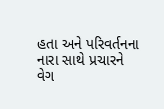હતા અને પરિવર્તનના નારા સાથે પ્રચારને વેગ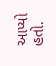આપ્યો હતો.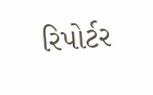રિપોર્ટર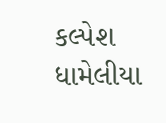કલ્પેશ ધામેલીયા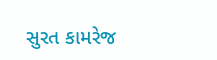સુરત કામરેજ